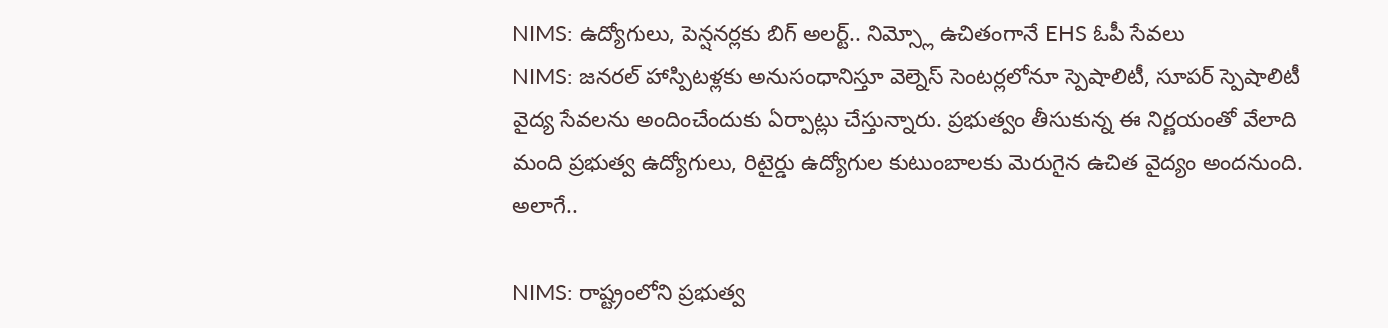NIMS: ఉద్యోగులు, పెన్షనర్లకు బిగ్ అలర్ట్.. నిమ్స్లో ఉచితంగానే EHS ఓపీ సేవలు
NIMS: జనరల్ హాస్పిటళ్లకు అనుసంధానిస్తూ వెల్నెస్ సెంటర్లలోనూ స్పెషాలిటీ, సూపర్ స్పెషాలిటీ వైద్య సేవలను అందించేందుకు ఏర్పాట్లు చేస్తున్నారు. ప్రభుత్వం తీసుకున్న ఈ నిర్ణయంతో వేలాది మంది ప్రభుత్వ ఉద్యోగులు, రిటైర్డు ఉద్యోగుల కుటుంబాలకు మెరుగైన ఉచిత వైద్యం అందనుంది. అలాగే..

NIMS: రాష్ట్రంలోని ప్రభుత్వ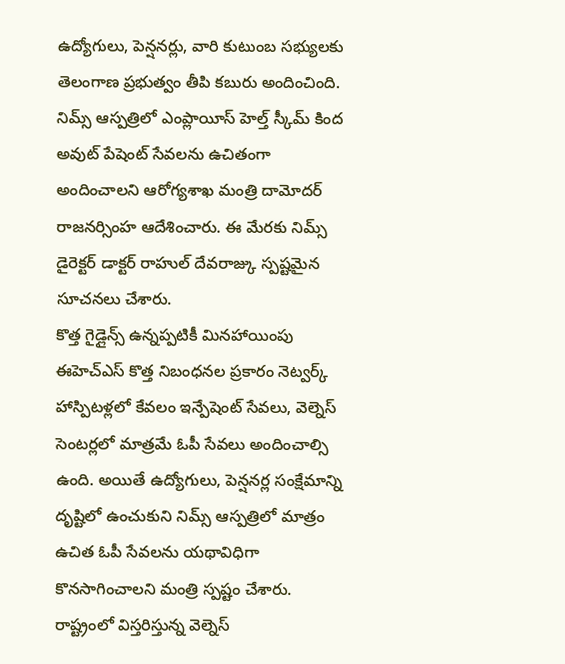ఉద్యోగులు, పెన్షనర్లు, వారి కుటుంబ సభ్యులకు తెలంగాణ ప్రభుత్వం తీపి కబురు అందించింది. నిమ్స్ ఆస్పత్రిలో ఎంప్లాయీస్ హెల్త్ స్కీమ్ కింద అవుట్ పేషెంట్ సేవలను ఉచితంగా అందించాలని ఆరోగ్యశాఖ మంత్రి దామోదర్ రాజనర్సింహ ఆదేశించారు. ఈ మేరకు నిమ్స్ డైరెక్టర్ డాక్టర్ రాహుల్ దేవరాజ్కు స్పష్టమైన సూచనలు చేశారు.
కొత్త గైడ్లైన్స్ ఉన్నప్పటికీ మినహాయింపు
ఈహెచ్ఎస్ కొత్త నిబంధనల ప్రకారం నెట్వర్క్ హాస్పిటళ్లలో కేవలం ఇన్పేషెంట్ సేవలు, వెల్నెస్ సెంటర్లలో మాత్రమే ఓపీ సేవలు అందించాల్సి ఉంది. అయితే ఉద్యోగులు, పెన్షనర్ల సంక్షేమాన్ని దృష్టిలో ఉంచుకుని నిమ్స్ ఆస్పత్రిలో మాత్రం ఉచిత ఓపీ సేవలను యథావిధిగా కొనసాగించాలని మంత్రి స్పష్టం చేశారు.
రాష్ట్రంలో విస్తరిస్తున్న వెల్నెస్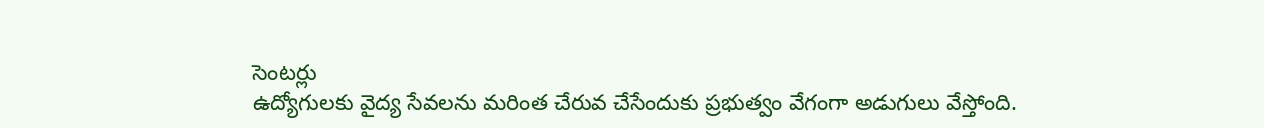సెంటర్లు
ఉద్యోగులకు వైద్య సేవలను మరింత చేరువ చేసేందుకు ప్రభుత్వం వేగంగా అడుగులు వేస్తోంది.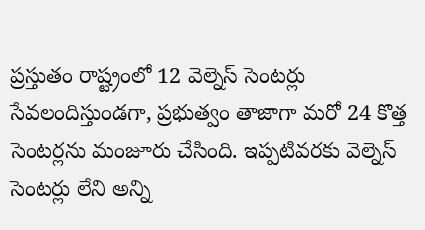ప్రస్తుతం రాష్ట్రంలో 12 వెల్నెస్ సెంటర్లు సేవలందిస్తుండగా, ప్రభుత్వం తాజాగా మరో 24 కొత్త సెంటర్లను మంజూరు చేసింది. ఇప్పటివరకు వెల్నెస్ సెంటర్లు లేని అన్ని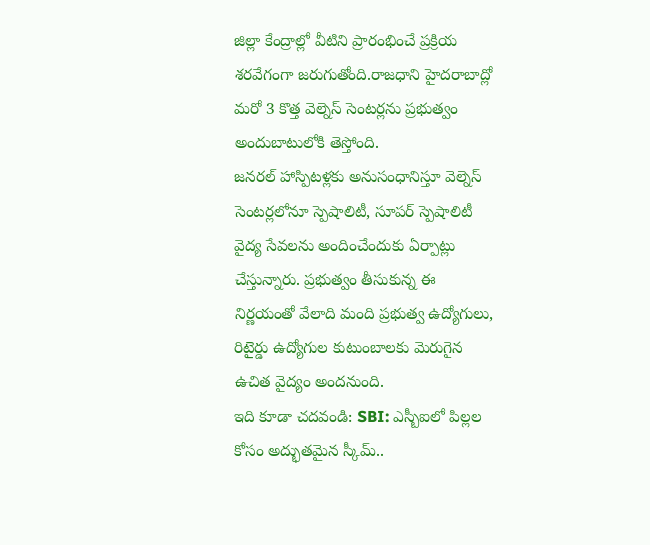జిల్లా కేంద్రాల్లో వీటిని ప్రారంభించే ప్రక్రియ శరవేగంగా జరుగుతోంది.రాజధాని హైదరాబాద్లో మరో 3 కొత్త వెల్నెస్ సెంటర్లను ప్రభుత్వం అందుబాటులోకి తెస్తోంది.
జనరల్ హాస్పిటళ్లకు అనుసంధానిస్తూ వెల్నెస్ సెంటర్లలోనూ స్పెషాలిటీ, సూపర్ స్పెషాలిటీ వైద్య సేవలను అందించేందుకు ఏర్పాట్లు చేస్తున్నారు. ప్రభుత్వం తీసుకున్న ఈ నిర్ణయంతో వేలాది మంది ప్రభుత్వ ఉద్యోగులు, రిటైర్డు ఉద్యోగుల కుటుంబాలకు మెరుగైన ఉచిత వైద్యం అందనుంది.
ఇది కూడా చదవండి: SBI: ఎస్బీఐలో పిల్లల కోసం అద్భుతమైన స్కీమ్..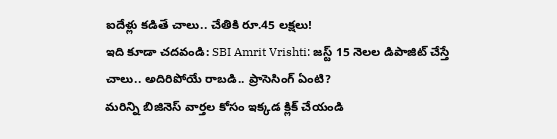ఐదేళ్లు కడితే చాలు.. చేతికి రూ.45 లక్షలు!
ఇది కూడా చదవండి: SBI Amrit Vrishti: జస్ట్ 15 నెలల డిపాజిట్ చేస్తే చాలు.. అదిరిపోయే రాబడి.. ప్రాసెసింగ్ ఏంటి?
మరిన్ని బిజినెస్ వార్తల కోసం ఇక్కడ క్లిక్ చేయండి